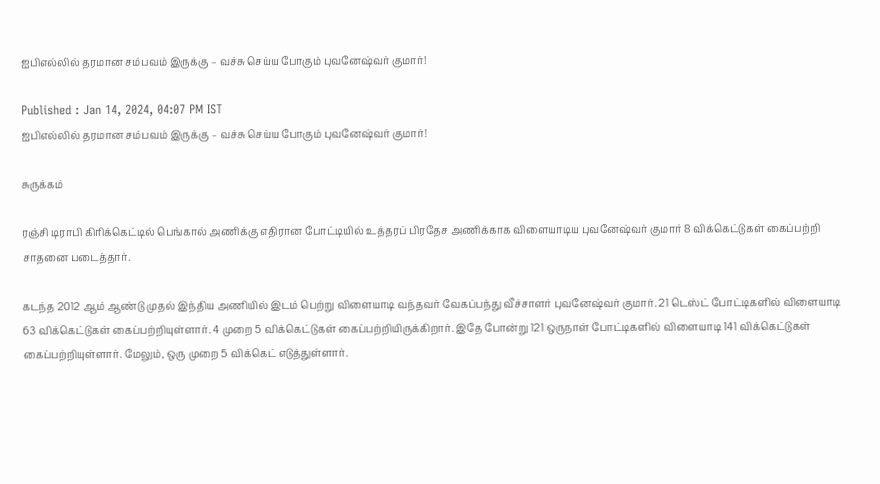ஐபிஎல்லில் தரமான சம்பவம் இருக்கு – வச்சு செய்ய போகும் புவனேஷ்வர் குமார்!

Published : Jan 14, 2024, 04:07 PM IST
ஐபிஎல்லில் தரமான சம்பவம் இருக்கு – வச்சு செய்ய போகும் புவனேஷ்வர் குமார்!

சுருக்கம்

ரஞ்சி டிராபி கிரிக்கெட்டில் பெங்கால் அணிக்கு எதிரான போட்டியில் உத்தரப் பிரதேச அணிக்காக விளையாடிய புவனேஷ்வர் குமார் 8 விக்கெட்டுகள் கைப்பற்றி சாதனை படைத்தார்.

கடந்த 2012 ஆம் ஆண்டு முதல் இந்திய அணியில் இடம் பெற்று விளையாடி வந்தவர் வேகப்பந்து வீச்சாளர் புவனேஷ்வர் குமார். 21 டெஸ்ட் போட்டிகளில் விளையாடி 63 விக்கெட்டுகள் கைப்பற்றியுள்ளார். 4 முறை 5 விக்கெட்டுகள் கைப்பற்றியிருக்கிறார். இதே போன்று 121 ஒருநாள் போட்டிகளில் விளையாடி 141 விக்கெட்டுகள் கைப்பற்றியுள்ளார். மேலும், ஒரு முறை 5 விக்கெட் எடுத்துள்ளார்.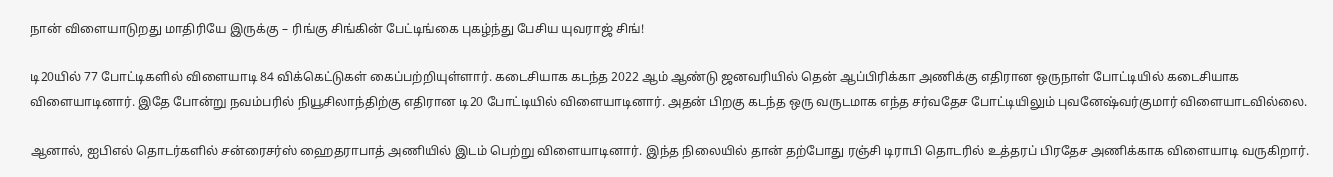நான் விளையாடுறது மாதிரியே இருக்கு – ரிங்கு சிங்கின் பேட்டிங்கை புகழ்ந்து பேசிய யுவராஜ் சிங்!

டி20யில் 77 போட்டிகளில் விளையாடி 84 விக்கெட்டுகள் கைப்பற்றியுள்ளார். கடைசியாக கடந்த 2022 ஆம் ஆண்டு ஜனவரியில் தென் ஆப்பிரிக்கா அணிக்கு எதிரான ஒருநாள் போட்டியில் கடைசியாக விளையாடினார். இதே போன்று நவம்பரில் நியூசிலாந்திற்கு எதிரான டி20 போட்டியில் விளையாடினார். அதன் பிறகு கடந்த ஒரு வருடமாக எந்த சர்வதேச போட்டியிலும் புவனேஷ்வர்குமார் விளையாடவில்லை.

ஆனால், ஐபிஎல் தொடர்களில் சன்ரைசர்ஸ் ஹைதராபாத் அணியில் இடம் பெற்று விளையாடினார். இந்த நிலையில் தான் தற்போது ரஞ்சி டிராபி தொடரில் உத்தரப் பிரதேச அணிக்காக விளையாடி வருகிறார்.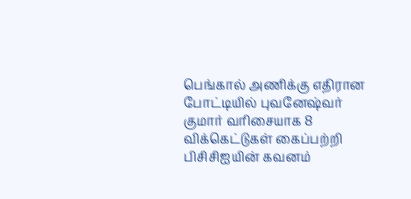பெங்கால் அணிக்கு எதிரான போட்டியில் புவனேஷ்வர் குமார் வரிசையாக 8 விக்கெட்டுகள் கைப்பற்றி பிசிசிஐயின் கவனம்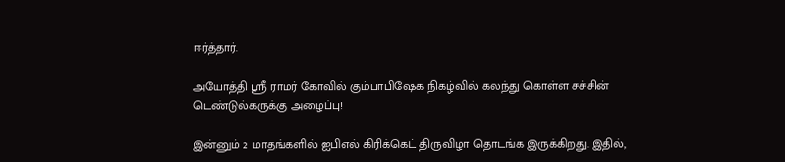ஈர்த்தார்.

அயோத்தி ஸ்ரீ ராமர் கோவில் கும்பாபிஷேக நிகழ்வில் கலந்து கொள்ள சச்சின் டெண்டுல்கருக்கு அழைப்பு!

இன்னும் 2 மாதங்களில் ஐபிஎல் கிரிக்கெட் திருவிழா தொடங்க இருக்கிறது. இதில்,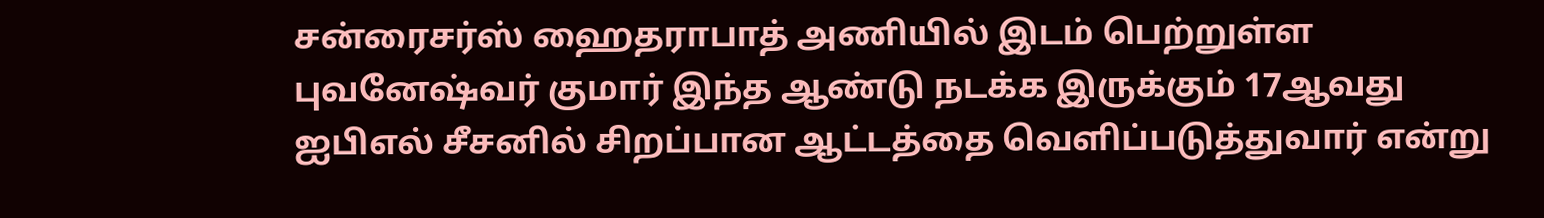சன்ரைசர்ஸ் ஹைதராபாத் அணியில் இடம் பெற்றுள்ள புவனேஷ்வர் குமார் இந்த ஆண்டு நடக்க இருக்கும் 17ஆவது ஐபிஎல் சீசனில் சிறப்பான ஆட்டத்தை வெளிப்படுத்துவார் என்று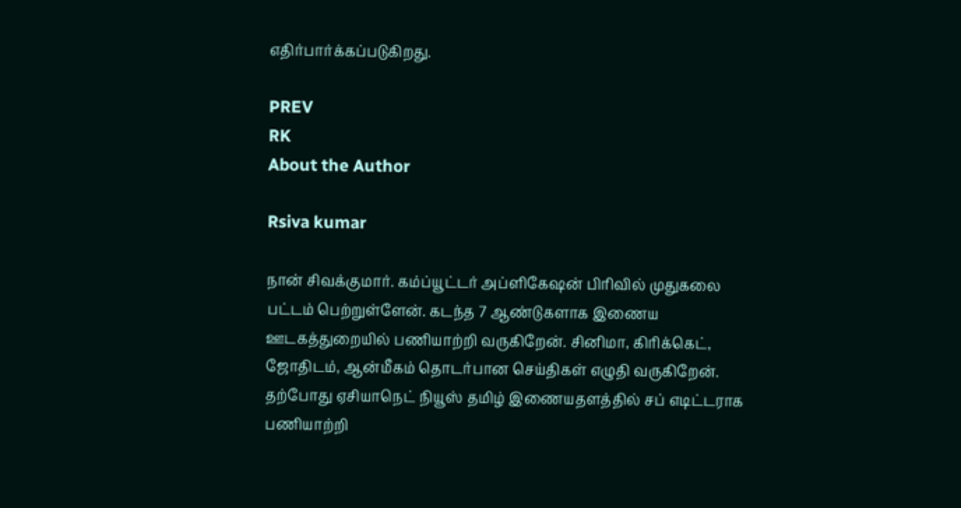எதிர்பார்க்கப்படுகிறது.

PREV
RK
About the Author

Rsiva kumar

நான் சிவக்குமார். கம்ப்யூட்டர் அப்ளிகேஷன் பிரிவில் முதுகலை பட்டம் பெற்றுள்ளேன். கடந்த 7 ஆண்டுகளாக இணைய ஊடகத்துறையில் பணியாற்றி வருகிறேன். சினிமா, கிரிக்கெட், ஜோதிடம், ஆன்மீகம் தொடர்பான செய்திகள் எழுதி வருகிறேன். தற்போது ஏசியாநெட் நியூஸ் தமிழ் இணையதளத்தில் சப் எடிட்டராக பணியாற்றி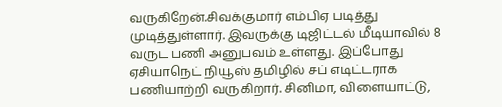வருகிறேன்.சிவக்குமார் எம்பிஏ படித்து முடித்துள்ளார். இவருக்கு டிஜிட்டல் மீடியாவில் 8 வருட பணி அனுபவம் உள்ளது. இப்போது ஏசியாநெட் நியூஸ் தமிழில் சப் எடிட்டராக பணியாற்றி வருகிறார். சினிமா, விளையாட்டு,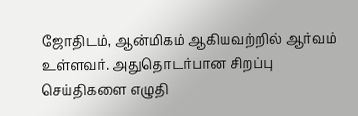ஜோதிடம், ஆன்மிகம் ஆகியவற்றில் ஆர்வம் உள்ளவர். அதுதொடர்பான சிறப்பு செய்திகளை எழுதி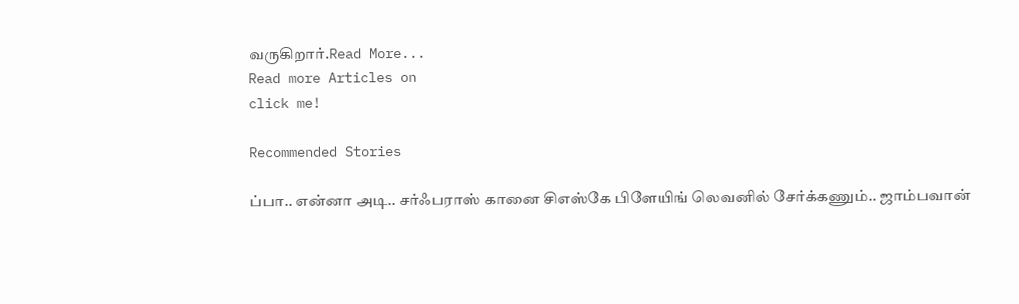வருகிறார்.Read More...
Read more Articles on
click me!

Recommended Stories

ப்பா.. என்னா அடி.. சர்ஃபராஸ் கானை சிஎஸ்கே பிளேயிங் லெவனில் சேர்க்கணும்.. ஜாம்பவான்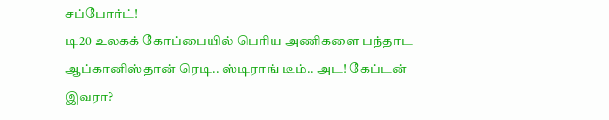சப்போர்ட்!
டி20 உலகக் கோப்பையில் பெரிய அணிகளை பந்தாட ஆப்கானிஸ்தான் ரெடி.. ஸ்டிராங் டீம்.. அட! கேப்டன் இவரா?